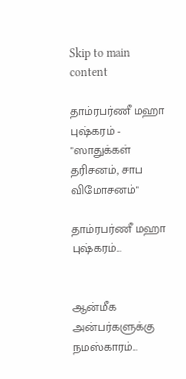Skip to main content

தாம்ரபர்ணீ மஹா புஷ்கரம் - "ஸாதுக்கள் தரிசனம், சாப விமோசனம்"

தாம்ரபர்ணீ மஹா புஷ்கரம்...


ஆன்மீக அன்பர்களுக்கு நமஸ்காரம்...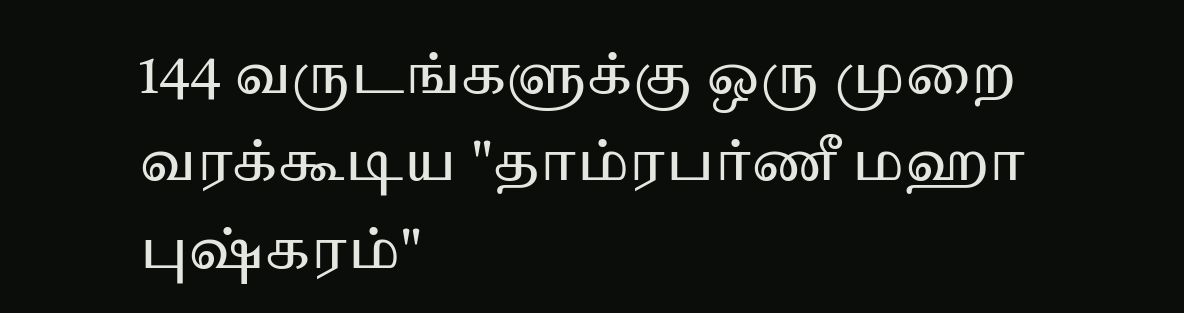144 வருடங்களுக்கு ஒரு முறை வரக்கூடிய "தாம்ரபர்ணீ மஹா புஷ்கரம்"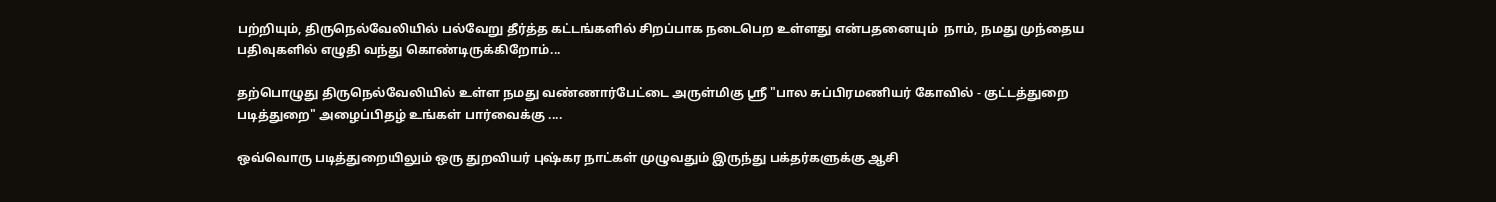பற்றியும், திருநெல்வேலியில் பல்வேறு தீர்த்த கட்டங்களில் சிறப்பாக நடைபெற உள்ளது என்பதனையும்  நாம், நமது முந்தைய பதிவுகளில் எழுதி வந்து கொண்டிருக்கிறோம்...

தற்பொழுது திருநெல்வேலியில் உள்ள நமது வண்ணார்பேட்டை அருள்மிகு ஸ்ரீ "பால சுப்பிரமணியர் கோவில் - குட்டத்துறை படித்துறை" அழைப்பிதழ் உங்கள் பார்வைக்கு ....

ஒவ்வொரு படித்துறையிலும் ஒரு துறவியர் புஷ்கர நாட்கள் முழுவதும் இருந்து பக்தர்களுக்கு ஆசி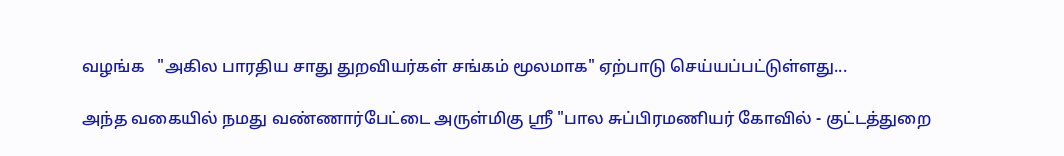வழங்க   "அகில பாரதிய சாது துறவியர்கள் சங்கம் மூலமாக" ஏற்பாடு செய்யப்பட்டுள்ளது...

அந்த வகையில் நமது வண்ணார்பேட்டை அருள்மிகு ஸ்ரீ "பால சுப்பிரமணியர் கோவில் - குட்டத்துறை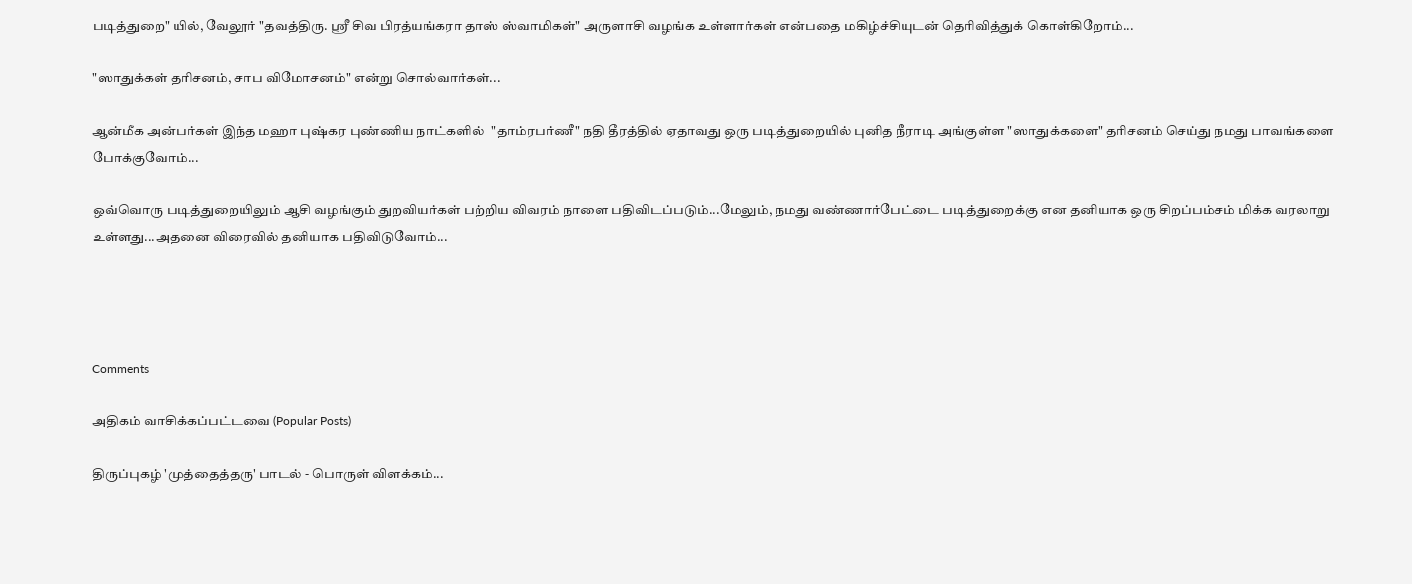படித்துறை" யில், வேலூர் "தவத்திரு. ஸ்ரீ சிவ பிரத்யங்கரா தாஸ் ஸ்வாமிகள்" அருளாசி வழங்க உள்ளார்கள் என்பதை மகிழ்ச்சியுடன் தெரிவித்துக் கொள்கிறோம்...

"ஸாதுக்கள் தரிசனம், சாப விமோசனம்" என்று சொல்வார்கள்...

ஆன்மீக அன்பர்கள் இந்த மஹா புஷ்கர புண்ணிய நாட்களில்  "தாம்ரபர்ணீ" நதி தீரத்தில் ஏதாவது ஒரு படித்துறையில் புனித நீராடி அங்குள்ள "ஸாதுக்களை" தரிசனம் செய்து நமது பாவங்களை போக்குவோம்...

ஒவ்வொரு படித்துறையிலும் ஆசி வழங்கும் துறவியர்கள் பற்றிய விவரம் நாளை பதிவிடப்படும்...மேலும், நமது வண்ணார்பேட்டை படித்துறைக்கு என தனியாக ஒரு சிறப்பம்சம் மிக்க வரலாறு உள்ளது...அதனை விரைவில் தனியாக பதிவிடுவோம்...




Comments

அதிகம் வாசிக்கப்பட்டவை (Popular Posts)

திருப்புகழ் 'முத்தைத்தரு' பாடல் - பொருள் விளக்கம்...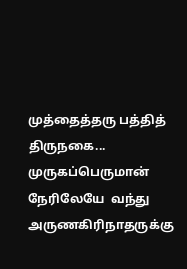முத்தைத்தரு பத்தித் திருநகை...  முருகப்பெருமான்  நேரிலேயே  வந்து  அருணகிரிநாதருக்கு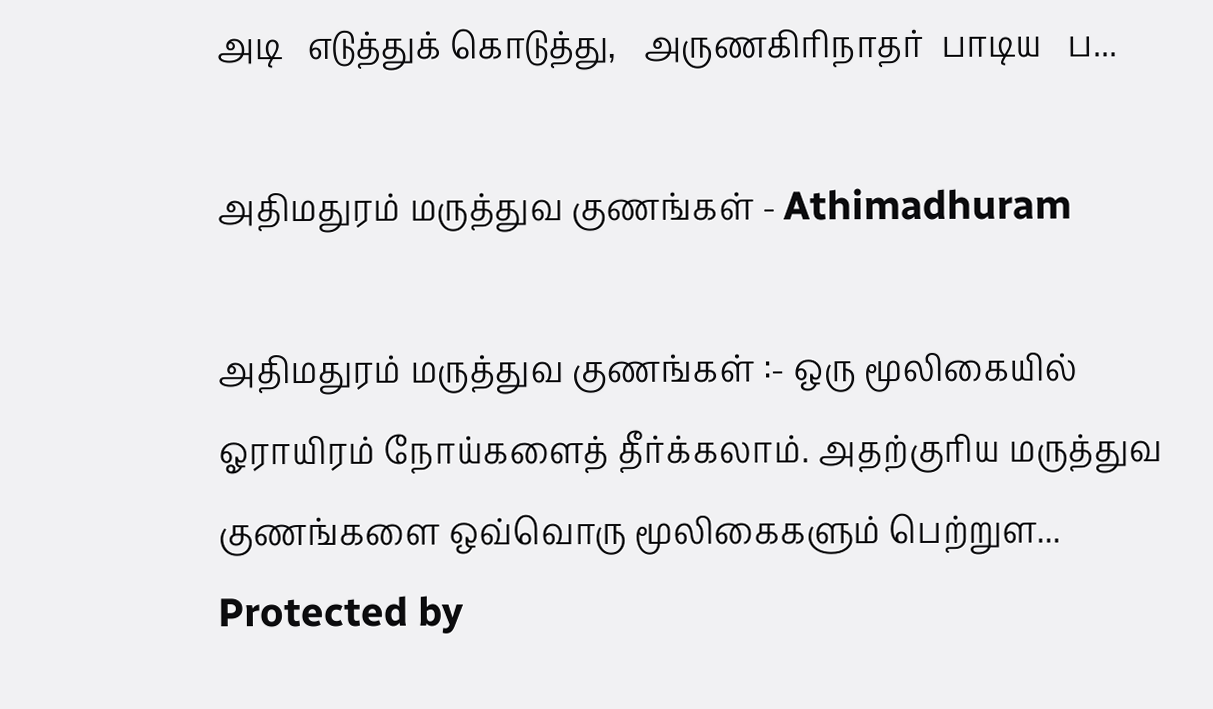அடி   எடுத்துக் கொடுத்து,   அருணகிரிநாதர்  பாடிய   ப...

அதிமதுரம் மருத்துவ குணங்கள் - Athimadhuram

அதிமதுரம் மருத்துவ குணங்கள் :- ஒரு மூலிகையில் ஓராயிரம் நோய்களைத் தீர்க்கலாம். அதற்குரிய மருத்துவ குணங்களை ஒவ்வொரு மூலிகைகளும் பெற்றுள...
Protected by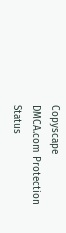Copyscape
DMCA.com Protection Status